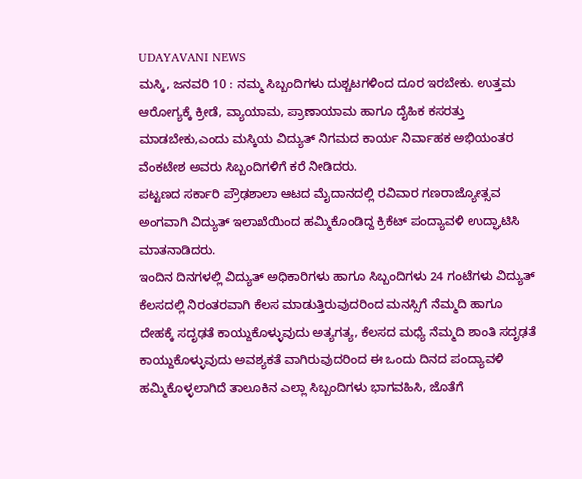UDAYAVANI NEWS
ಮಸ್ಕಿ, ಜನವರಿ 10 : ನಮ್ಮ ಸಿಬ್ಬಂದಿಗಳು ದುಶ್ಚಟಗಳಿಂದ ದೂರ ಇರಬೇಕು. ಉತ್ತಮ ಆರೋಗ್ಯಕ್ಕೆ ಕ್ರೀಡೆ, ವ್ಯಾಯಾಮ, ಪ್ರಾಣಾಯಾಮ ಹಾಗೂ ದೈಹಿಕ ಕಸರತ್ತು ಮಾಡಬೇಕು,ಎಂದು ಮಸ್ಕಿಯ ವಿದ್ಯುತ್ ನಿಗಮದ ಕಾರ್ಯ ನಿರ್ವಾಹಕ ಅಭಿಯಂತರ ವೆಂಕಟೇಶ ಅವರು ಸಿಬ್ಬಂದಿಗಳಿಗೆ ಕರೆ ನೀಡಿದರು.
ಪಟ್ಟಣದ ಸರ್ಕಾರಿ ಪ್ರೌಢಶಾಲಾ ಆಟದ ಮೈದಾನದಲ್ಲಿ ರವಿವಾರ ಗಣರಾಜ್ಯೋತ್ಸವ ಅಂಗವಾಗಿ ವಿದ್ಯುತ್ ಇಲಾಖೆಯಿಂದ ಹಮ್ಮಿಕೊಂಡಿದ್ದ ಕ್ರಿಕೆಟ್ ಪಂದ್ಯಾವಳಿ ಉದ್ಘಾಟಿಸಿ ಮಾತನಾಡಿದರು.
ಇಂದಿನ ದಿನಗಳಲ್ಲಿ ವಿದ್ಯುತ್ ಅಧಿಕಾರಿಗಳು ಹಾಗೂ ಸಿಬ್ಬಂದಿಗಳು 24 ಗಂಟೆಗಳು ವಿದ್ಯುತ್ ಕೆಲಸದಲ್ಲಿ ನಿರಂತರವಾಗಿ ಕೆಲಸ ಮಾಡುತ್ತಿರುವುದರಿಂದ ಮನಸ್ಸಿಗೆ ನೆಮ್ಮದಿ ಹಾಗೂ ದೇಹಕ್ಕೆ ಸದೃಢತೆ ಕಾಯ್ದುಕೊಳ್ಳುವುದು ಅತ್ಯಗತ್ಯ, ಕೆಲಸದ ಮಧ್ಯೆ ನೆಮ್ಮದಿ ಶಾಂತಿ ಸದೃಢತೆ ಕಾಯ್ದುಕೊಳ್ಳುವುದು ಅವಶ್ಯಕತೆ ವಾಗಿರುವುದರಿಂದ ಈ ಒಂದು ದಿನದ ಪಂದ್ಯಾವಳಿ ಹಮ್ಮಿಕೊಳ್ಳಲಾಗಿದೆ ತಾಲೂಕಿನ ಎಲ್ಲಾ ಸಿಬ್ಬಂದಿಗಳು ಭಾಗವಹಿಸಿ, ಜೊತೆಗೆ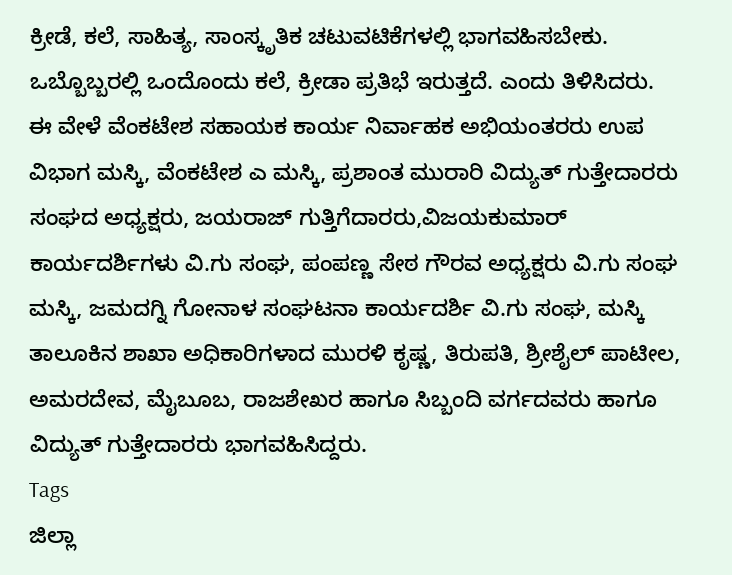ಕ್ರೀಡೆ, ಕಲೆ, ಸಾಹಿತ್ಯ, ಸಾಂಸ್ಕೃತಿಕ ಚಟುವಟಿಕೆಗಳಲ್ಲಿ ಭಾಗವಹಿಸಬೇಕು. ಒಬ್ಬೊಬ್ಬರಲ್ಲಿ ಒಂದೊಂದು ಕಲೆ, ಕ್ರೀಡಾ ಪ್ರತಿಭೆ ಇರುತ್ತದೆ. ಎಂದು ತಿಳಿಸಿದರು.
ಈ ವೇಳೆ ವೆಂಕಟೇಶ ಸಹಾಯಕ ಕಾರ್ಯ ನಿರ್ವಾಹಕ ಅಭಿಯಂತರರು ಉಪ ವಿಭಾಗ ಮಸ್ಕಿ, ವೆಂಕಟೇಶ ಎ ಮಸ್ಕಿ, ಪ್ರಶಾಂತ ಮುರಾರಿ ವಿದ್ಯುತ್ ಗುತ್ತೇದಾರರು ಸಂಘದ ಅಧ್ಯಕ್ಷರು, ಜಯರಾಜ್ ಗುತ್ತಿಗೆದಾರರು,ವಿಜಯಕುಮಾರ್ ಕಾರ್ಯದರ್ಶಿಗಳು ವಿ.ಗು ಸಂಘ, ಪಂಪಣ್ಣ ಸೇಠ ಗೌರವ ಅಧ್ಯಕ್ಷರು ವಿ.ಗು ಸಂಘ ಮಸ್ಕಿ, ಜಮದಗ್ನಿ ಗೋನಾಳ ಸಂಘಟನಾ ಕಾರ್ಯದರ್ಶಿ ವಿ.ಗು ಸಂಘ, ಮಸ್ಕಿ ತಾಲೂಕಿನ ಶಾಖಾ ಅಧಿಕಾರಿಗಳಾದ ಮುರಳಿ ಕೃಷ್ಣ, ತಿರುಪತಿ, ಶ್ರೀಶೈಲ್ ಪಾಟೀಲ, ಅಮರದೇವ, ಮೈಬೂಬ, ರಾಜಶೇಖರ ಹಾಗೂ ಸಿಬ್ಬಂದಿ ವರ್ಗದವರು ಹಾಗೂ ವಿದ್ಯುತ್ ಗುತ್ತೇದಾರರು ಭಾಗವಹಿಸಿದ್ದರು.
Tags
ಜಿಲ್ಲಾ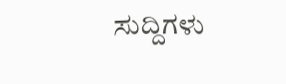ಸುದ್ದಿಗಳು